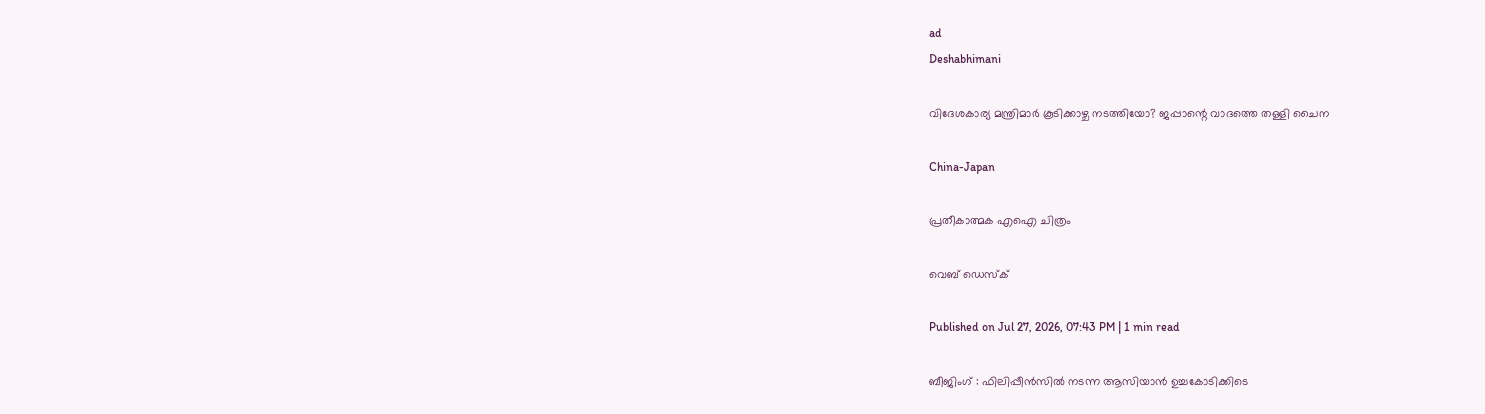ad
Deshabhimani

വിദേശകാര്യ മന്ത്രിമാർ കൂടിക്കാഴ്ച നടത്തിയോ? ജപ്പാന്റെ വാദത്തെ തള്ളി ചൈന

China-Japan

പ്രതീകാത്മക എഐ ചിത്രം

വെബ് ഡെസ്ക്

Published on Jul 27, 2026, 07:43 PM | 1 min read

ബീജിംഗ് : ഫിലിപ്പീൻസിൽ നടന്ന ആസിയാൻ ഉച്ചകോടിക്കിടെ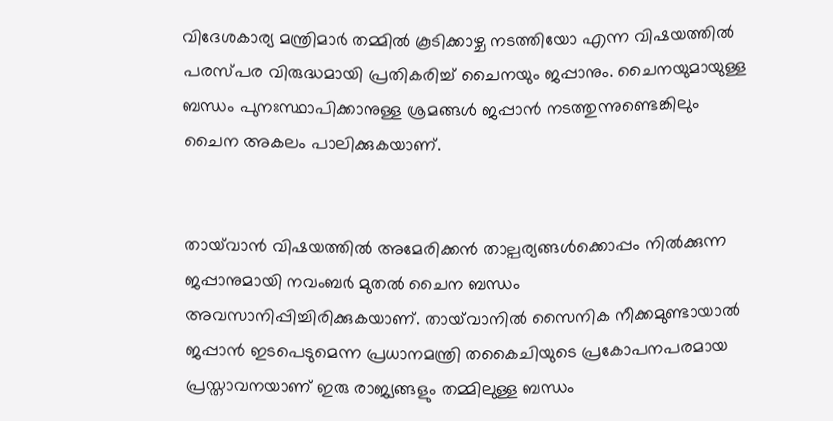വിദേശകാര്യ മന്ത്രിമാർ തമ്മിൽ കൂടിക്കാഴ്ച നടത്തിയോ എന്ന വിഷയത്തിൽ പരസ്പര വിരുദ്ധമായി പ്രതികരിച്ച് ചൈനയും ജപ്പാനും. ചൈനയുമായുള്ള ബന്ധം പുനഃസ്ഥാപിക്കാനുള്ള ശ്രമങ്ങൾ ജപ്പാൻ നടത്തുന്നുണ്ടെങ്കിലും ചൈന അകലം പാലിക്കുകയാണ്.


തായ്‌വാൻ വിഷയത്തിൽ അമേരിക്കൻ താല്പര്യങ്ങൾക്കൊപ്പം നിൽക്കുന്ന ജപ്പാനുമായി നവംബർ മുതൽ ചൈന ബന്ധം അവസാനിപ്പിച്ചിരിക്കുകയാണ്. തായ്‌വാനിൽ സൈനിക നീക്കമുണ്ടായാൽ ജപ്പാൻ ഇടപെടുമെന്ന പ്രധാനമന്ത്രി തകൈചിയുടെ പ്രകോപനപരമായ പ്രസ്താവനയാണ് ഇരു രാജ്യങ്ങളും തമ്മിലുള്ള ബന്ധം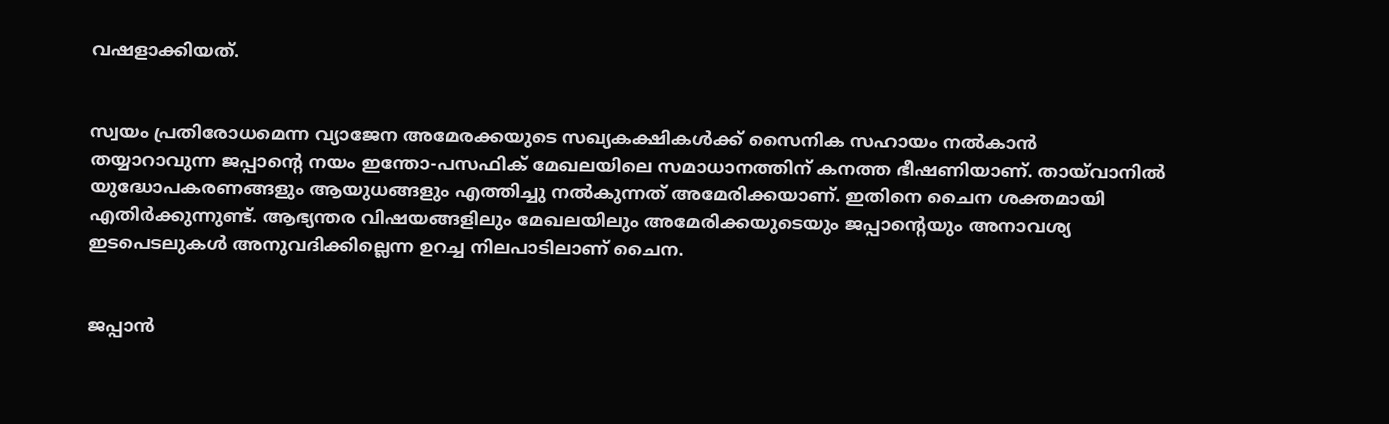വഷളാക്കിയത്.


സ്വയം പ്രതിരോധമെന്ന വ്യാജേന അമേരക്കയുടെ സഖ്യകക്ഷികൾക്ക് സൈനിക സഹായം നൽകാൻ തയ്യാറാവുന്ന ജപ്പാന്റെ നയം ഇന്തോ-പസഫിക് മേഖലയിലെ സമാധാനത്തിന് കനത്ത ഭീഷണിയാണ്. തായ്‌വാനിൽ യുദ്ധോപകരണങ്ങളും ആയുധങ്ങളും എത്തിച്ചു നൽകുന്നത് അമേരിക്കയാണ്. ഇതിനെ ചൈന ശക്തമായി എതിർക്കുന്നുണ്ട്. ആഭ്യന്തര വിഷയങ്ങളിലും മേഖലയിലും അമേരിക്കയുടെയും ജപ്പാന്റെയും അനാവശ്യ ഇടപെടലുകൾ അനുവദിക്കില്ലെന്ന ഉറച്ച നിലപാടിലാണ് ചൈന.


ജപ്പാൻ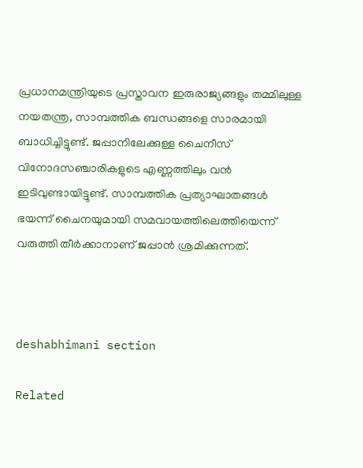പ്രധാനമന്ത്രിയുടെ പ്രസ്താവന ഇരുരാജ്യങ്ങളും തമ്മിലുള്ള നയതന്ത്ര, സാമ്പത്തിക ബന്ധങ്ങളെ സാരമായി ബാധിച്ചിട്ടുണ്ട്. ജപ്പാനിലേക്കുള്ള ചൈനീസ് വിനോദസഞ്ചാരികളുടെ എണ്ണത്തിലും വൻ ഇടിവുണ്ടായിട്ടുണ്ട്. സാമ്പത്തിക പ്രത്യാഘാതങ്ങൾ ഭയന്ന് ചൈനയുമായി സമവായത്തിലെത്തിയെന്ന് വരുത്തി തീർക്കാനാണ് ജപ്പാൻ ശ്രമിക്കുന്നത്.



deshabhimani section

Related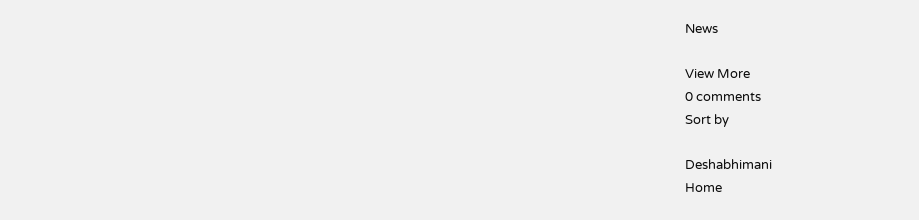News

View More
0 comments
Sort by

Deshabhimani
Home